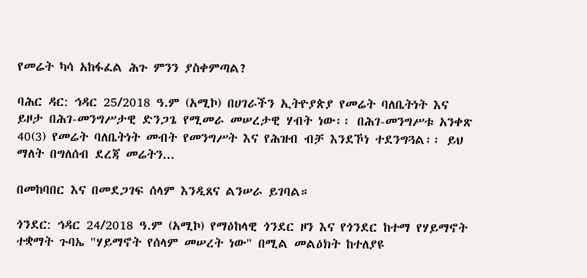የመሬት ካሳ አከፋፈል ሕጉ ምንን ያስቀምጣል?

ባሕር ዳር: ኅዳር 25/2018 ዓ.ም (አሚኮ) በሀገራችን ኢትዮያጵያ የመሬት ባለቤትነት እና ይዞታ በሕገ-መንግሥታዊ ድንጋጌ የሚመራ መሠረታዊ ሃብት ነው፡፡ በሕገ-መንግሥቱ አንቀጽ 40(3) የመሬት ባለቤትነት መብት የመንግሥት እና የሕዝብ ብቻ እንደኾነ ተደንግጓል፡፡ ይህ ማለት በግለሰብ ደረጃ መሬትን...

በመከባበር እና በመደጋገፍ ሰላም እንዲጸና ልንሠራ ይገባል።

ጎንደር: ኅዳር 24/2018 ዓ.ም (አሚኮ) የማዕከላዊ ጎንደር ዞን እና የጎንደር ከተማ የሃይማኖት ተቋማት ጉባኤ "ሃይማኖት የሰላም መሠረት ነው" በሚል መልዕክት ከተለያዩ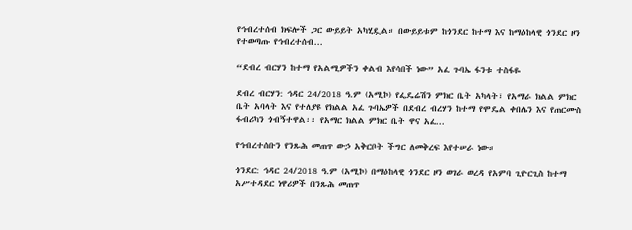የኅብረተሰብ ክፍሎች ጋር ውይይት አካሂዷል። በውይይቱም ከጎንደር ከተማ እና ከማዕከላዊ ጎንደር ዞን የተወጣጡ የኅብረተሰብ...

“ደብረ ብርሃን ከተማ የአልሚዎችን ቀልብ እየሳበች ነው” አፈ ጉባኤ ፋንቱ ተስፋዬ

ደብረ ብርሃን: ኅዳር 24/2018 ዓ.ም (አሚኮ) የፌዴሬሽን ምክር ቤት አካላት፣ የአማራ ክልል ምክር ቤት አባላት እና የተለያዩ የክልል አፈ ጉባኤዎች በደብረ ብረሃን ከተማ የሞዴል ቀበሌን እና የጠርሙስ ፋብሪካን ጎብኝተዋል፡፡ የአማር ክልል ምክር ቤት ዋና አፈ...

የኅብረተሰቡን የንጹሕ መጠጥ ውኃ አቅርቦት ችግር ለመቅረፍ እየተሠራ ነው።

ጎንደር: ኅዳር 24/2018 ዓ.ም (አሚኮ) በማዕከላዊ ጎንደር ዞን ወገራ ወረዳ የአምባ ጊዮርጊስ ከተማ አሥተዳደር ነዋሪዎች በንጹሕ መጠጥ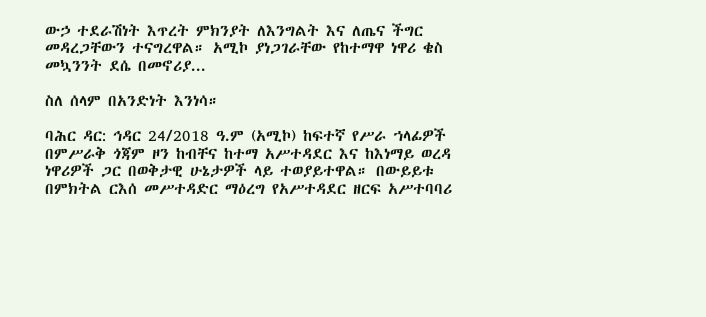ውኃ ተደራሽነት እጥረት ምክንያት ለእንግልት እና ለጤና ችግር መዳረጋቸውን ተናግረዋል። አሚኮ ያነጋገራቸው የከተማዋ ነዋሪ ቄስ መኳንንት ደሴ በመኖሪያ...

ስለ ሰላም በአንድነት እንነሳ።

ባሕር ዳር: ኅዳር 24/2018 ዓ.ም (አሚኮ) ከፍተኛ የሥራ ኀላፊዎች በምሥራቅ ጎጃም ዞን ከብቸና ከተማ አሥተዳደር እና ከእነማይ ወረዳ ነዋሪዎች ጋር በወቅታዊ ሁኔታዎች ላይ ተወያይተዋል። በውይይቱ በምክትል ርእሰ መሥተዳድር ማዕረግ የአሥተዳደር ዘርፍ አሥተባባሪ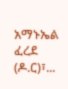አማኑኤል ፈረደ (ዶ.ር)፣...